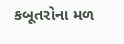કબૂતરોના મળ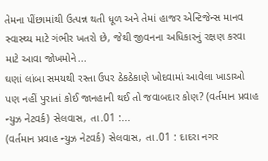તેમના પીંછામાંથી ઉત્પન્ન થતી ધૂળ અને તેમાં હાજર એન્ટિજેન્સ માનવ સ્વાસ્થ્ય માટે ગંભીર ખતરો છે, જેથી જીવનના અધિકારનું રક્ષણ કરવા માટે આવા જોખમોને...
ઘણાં લાંબા સમયથી રસ્તા ઉપર ઠેકઠેકાણે ખોદવામાં આવેલા ખાડાઓ પણ નહીં પુરાતાં કોઈ જાનહાની થઈ તો જવાબદાર કોણ? (વર્તમાન પ્રવાહ ન્યુઝ નેટવર્ક) સેલવાસ, તા.01 :...
(વર્તમાન પ્રવાહ ન્યુઝ નેટવર્ક) સેલવાસ, તા.01 : દાદરા નગર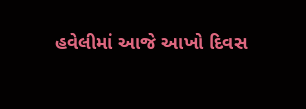હવેલીમાં આજે આખો દિવસ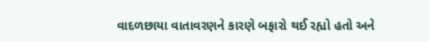વાદળછાયા વાતાવરણને કારણે બફારો થઈ રહ્યો હતો અને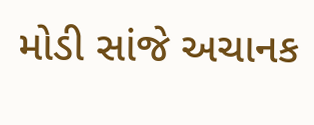મોડી સાંજે અચાનક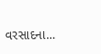વરસાદના...